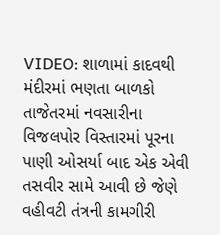VIDEO: શાળામાં કાદવથી મંદીરમાં ભણતા બાળકો
તાજેતરમાં નવસારીના વિજલપોર વિસ્તારમાં પૂરના પાણી ઓસર્યા બાદ એક એવી તસવીર સામે આવી છે જેણે વહીવટી તંત્રની કામગીરી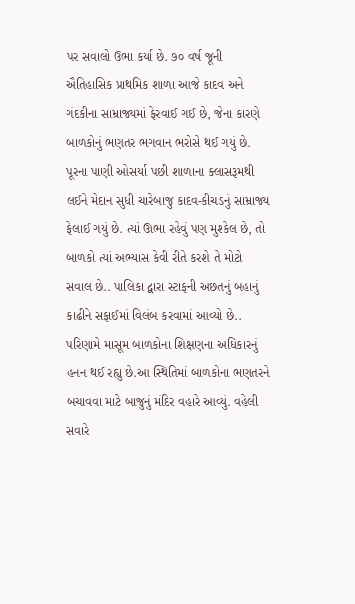પર સવાલો ઉભા કર્યા છે. ૭૦ વર્ષ જૂની ઐતિહાસિક પ્રાથમિક શાળા આજે કાદવ અને ગંદકીના સામ્રાજ્યમાં ફેરવાઈ ગઈ છે, જેના કારણે બાળકોનું ભણતર ભગવાન ભરોસે થઈ ગયું છે. પૂરના પાણી ઓસર્યા પછી શાળાના ક્લાસરૂમથી લઈને મેદાન સુધી ચારેબાજુ કાદવ-કીચડનું સામ્રાજ્ય ફેલાઈ ગયું છે. ત્યાં ઊભા રહેવું પણ મુશ્કેલ છે, તો બાળકો ત્યાં અભ્યાસ કેવી રીતે કરશે તે મોટો સવાલ છે.. પાલિકા દ્વારા સ્ટાફની અછતનું બહાનું કાઢીને સફાઈમાં વિલંબ કરવામાં આવ્યો છે.. પરિણામે માસૂમ બાળકોના શિક્ષણના અધિકારનું હનન થઈ રહ્યુ છે.આ સ્થિતિમાં બાળકોના ભણતરને બચાવવા માટે બાજુનું મંદિર વહારે આવ્યું. વહેલી સવારે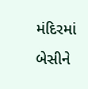મંદિરમાં બેસીને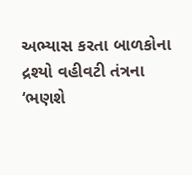અભ્યાસ કરતા બાળકોના દ્રશ્યો વહીવટી તંત્રના ‘ભણશે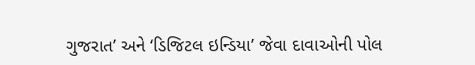ગુજરાત’ અને ‘ડિજિટલ ઇન્ડિયા’ જેવા દાવાઓની પોલ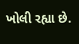ખોલી રહ્યા છે.